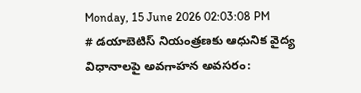Monday, 15 June 2026 02:03:08 PM
# డయాబెటిస్ నియంత్రణకు ఆధునిక వైద్య విధానాలపై అవగాహన అవసరం: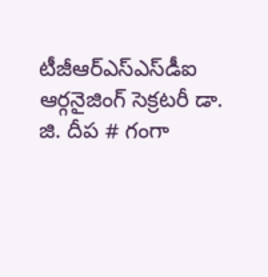టీజీఆర్‌ఎస్‌ఎస్‌డీఐ ఆర్గనైజింగ్ సెక్రటరీ డా. జి. దీప # గంగా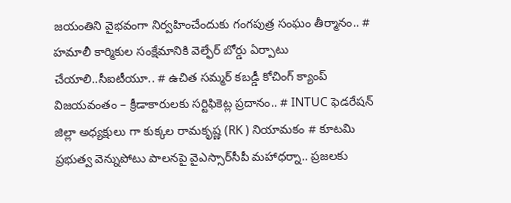జయంతిని వైభవంగా నిర్వహించేందుకు గంగపుత్ర సంఘం తీర్మానం.. # హమాలీ కార్మికుల సంక్షేమానికి వెల్ఫేర్ బోర్డు ఏర్పాటు చేయాలి..సీఐటీయూ.. # ఉచిత సమ్మర్ కబడ్డీ కోచింగ్ క్యాంప్ విజయవంతం – క్రీడాకారులకు సర్టిఫికెట్ల ప్రదానం.. # INTUC ఫెడరేషన్ జిల్లా అధ్యక్షులు గా కుక్కల రామకృష్ణ (RK ) నియామకం # కూటమి ప్రభుత్వ వెన్నుపోటు పాలనపై వైఎస్సార్‌సీపీ మహాధర్నా.. ప్రజలకు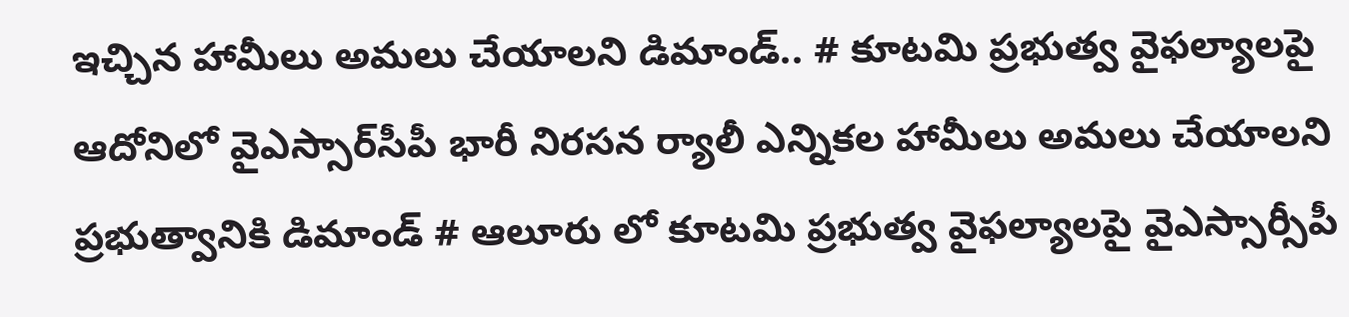ఇచ్చిన హామీలు అమలు చేయాలని డిమాండ్.. # కూటమి ప్రభుత్వ వైఫల్యాలపై ఆదోనిలో వైఎస్సార్‌సీపీ భారీ నిరసన ర్యాలీ ఎన్నికల హామీలు అమలు చేయాలని ప్రభుత్వానికి డిమాండ్ # ఆలూరు లో కూటమి ప్రభుత్వ వైఫల్యాలపై వైఎస్సార్సీపీ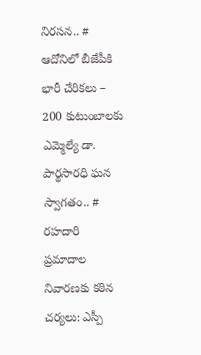నిరసన.. # ఆదోనిలో బీజేపీకి భారీ చేరికలు – 200 కుటుంబాలకు ఎమ్మెల్యే డా. పార్థసారధి ఘన స్వాగతం.. # రహదారి ప్రమాదాల నివారణకు కఠిన చర్యలు: ఎస్పీ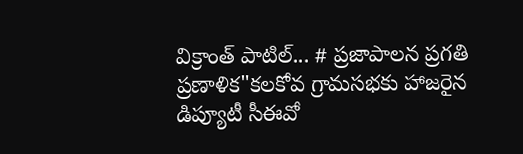విక్రాంత్ పాటిల్... # ప్రజాపాలన ప్రగతి ప్రణాళిక"కలకోవ గ్రామసభకు హాజరైన డిప్యూటీ సీఈవో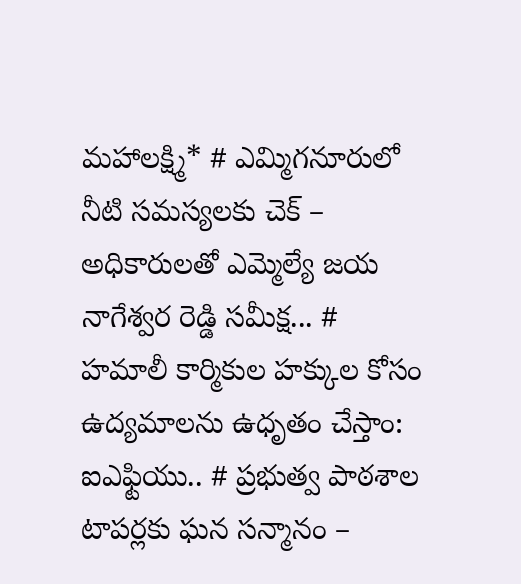మహాలక్ష్మి* # ఎమ్మిగనూరులో నీటి సమస్యలకు చెక్ – అధికారులతో ఎమ్మెల్యే జయ నాగేశ్వర రెడ్డి సమీక్ష... # హమాలీ కార్మికుల హక్కుల కోసం ఉద్యమాలను ఉధృతం చేస్తాం: ఐఎఫ్టియు.. # ప్రభుత్వ పాఠశాల టాపర్లకు ఘన సన్మానం –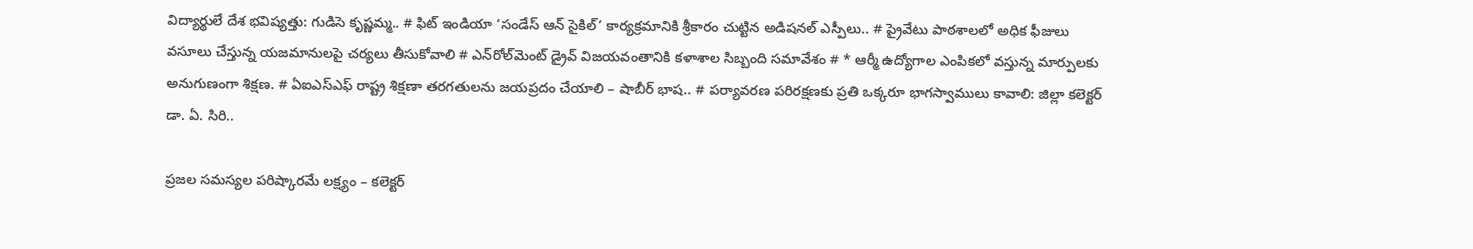విద్యార్థులే దేశ భవిష్యత్తు: గుడిసె కృష్ణమ్మ.. # ఫిట్ ఇండియా ‘సండేస్ ఆన్ సైకిల్’ కార్యక్రమానికి శ్రీకారం చుట్టిన అడిషనల్ ఎస్పీలు.. # ప్రైవేటు పాఠశాలలో అధిక ఫీజులు వసూలు చేస్తున్న యజమానులపై చర్యలు తీసుకోవాలి # ఎన్‌రోల్‌మెంట్ డ్రైవ్ విజయవంతానికి కళాశాల సిబ్బంది సమావేశం # * ఆర్మీ ఉద్యోగాల ఎంపికలో వస్తున్న మార్పులకు అనుగుణంగా శిక్షణ. # ఏఐఎస్ఎఫ్ రాష్ట్ర శిక్షణా తరగతులను జయప్రదం చేయాలి – షాబీర్ భాష.. # పర్యావరణ పరిరక్షణకు ప్రతి ఒక్కరూ భాగస్వాములు కావాలి: జిల్లా కలెక్టర్ డా. ఏ. సిరి..

ప్రజల సమస్యల పరిష్కారమే లక్ష్యం – కలెక్టర్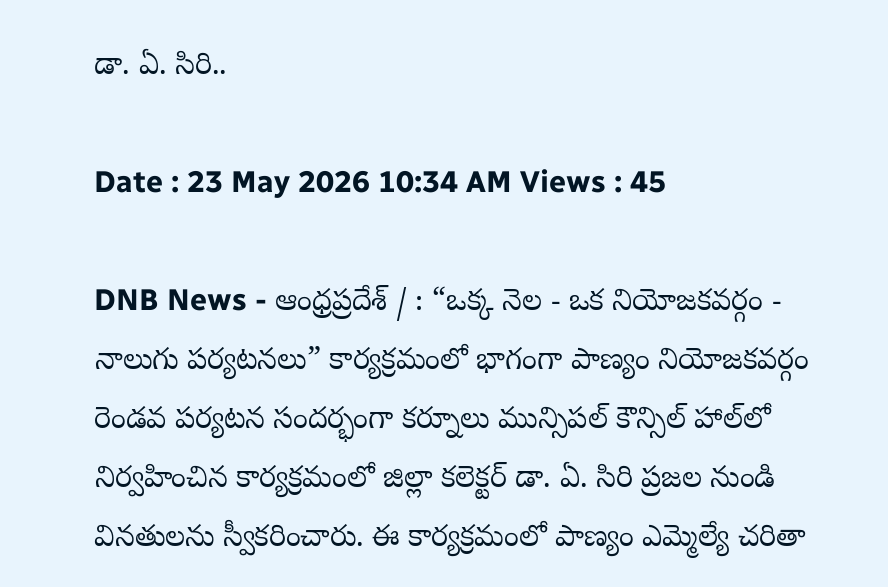డా. ఏ. సిరి..

Date : 23 May 2026 10:34 AM Views : 45

DNB News - ఆంధ్రప్రదేశ్ / : “ఒక్క నెల - ఒక నియోజకవర్గం - నాలుగు పర్యటనలు” కార్యక్రమంలో భాగంగా పాణ్యం నియోజకవర్గం రెండవ పర్యటన సందర్భంగా కర్నూలు మున్సిపల్ కౌన్సిల్ హాల్‌లో నిర్వహించిన కార్యక్రమంలో జిల్లా కలెక్టర్ డా. ఏ. సిరి ప్రజల నుండి వినతులను స్వీకరించారు. ఈ కార్యక్రమంలో పాణ్యం ఎమ్మెల్యే చరితా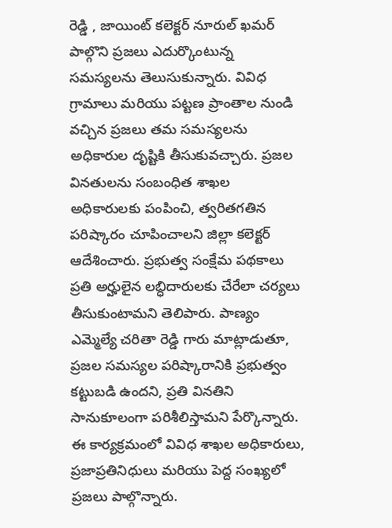రెడ్డి , జాయింట్ కలెక్టర్ నూరుల్ ఖమర్ పాల్గొని ప్రజలు ఎదుర్కొంటున్న సమస్యలను తెలుసుకున్నారు. వివిధ గ్రామాలు మరియు పట్టణ ప్రాంతాల నుండి వచ్చిన ప్రజలు తమ సమస్యలను అధికారుల దృష్టికి తీసుకువచ్చారు. ప్రజల వినతులను సంబంధిత శాఖల అధికారులకు పంపించి, త్వరితగతిన పరిష్కారం చూపించాలని జిల్లా కలెక్టర్ ఆదేశించారు. ప్రభుత్వ సంక్షేమ పథకాలు ప్రతి అర్హులైన లబ్ధిదారులకు చేరేలా చర్యలు తీసుకుంటామని తెలిపారు. పాణ్యం ఎమ్మెల్యే చరితా రెడ్డి గారు మాట్లాడుతూ, ప్రజల సమస్యల పరిష్కారానికి ప్రభుత్వం కట్టుబడి ఉందని, ప్రతి వినతిని సానుకూలంగా పరిశీలిస్తామని పేర్కొన్నారు. ఈ కార్యక్రమంలో వివిధ శాఖల అధికారులు, ప్రజాప్రతినిధులు మరియు పెద్ద సంఖ్యలో ప్రజలు పాల్గొన్నారు.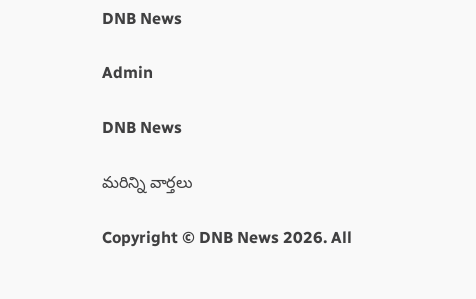DNB News

Admin

DNB News

మరిన్ని వార్తలు

Copyright © DNB News 2026. All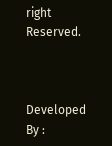right Reserved.



Developed By :